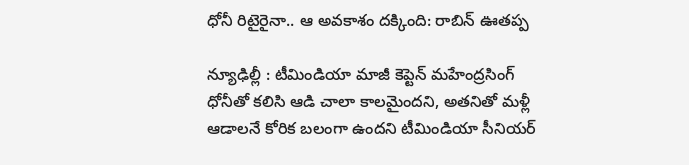ధోనీ రిటైరైనా.. ఆ అవకాశం దక్కింది: రాబిన్ ఊతప్ప

న్యూఢిల్లీ : టీమిండియా మాజీ కెప్టెన్ మహేంద్రసింగ్ ధోనీతో కలిసి ఆడి చాలా కాలమైందని, అతనితో మళ్లీ ఆడాలనే కోరిక బలంగా ఉందని టీమిండియా సీనియర్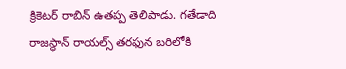క్రికెటర్ రాబిన్ ఉతప్ప తెలిపాడు. గతేడాది రాజస్థాన్ రాయల్స్ తరఫున బరిలోకి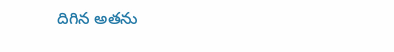దిగిన అతను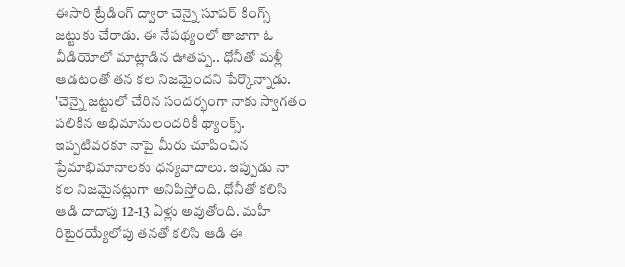ఈసారి ట్రేడింగ్ ద్వారా చెన్నై సూపర్ కింగ్స్ జట్టుకు చేరాడు. ఈ నేపథ్యంలో తాజాగా ఓ వీడియోలో మాట్లాడిన ఊతప్ప.. ధోనీతో మళ్లీ ఆడటంతో తన కల నిజమైందని పేర్కొన్నాడు.
'చెన్నై జట్టులో చేరిన సందర్భంగా నాకు స్వాగతం పలికిన అభిమానులందరికీ థ్యాంక్స్. ఇప్పటివరకూ నాపై మీరు చూపించిన ప్రేమాభిమానాలకు ధన్యవాదాలు. ఇప్పుడు నా కల నిజమైనట్లుగా అనిపిస్తోంది. ధోనీతో కలిసి ఆడి దాదాపు 12-13 ఏళ్లు అవుతోంది. మహీ రిటైరయ్యేలోపు తనతో కలిసి ఆడి ఈ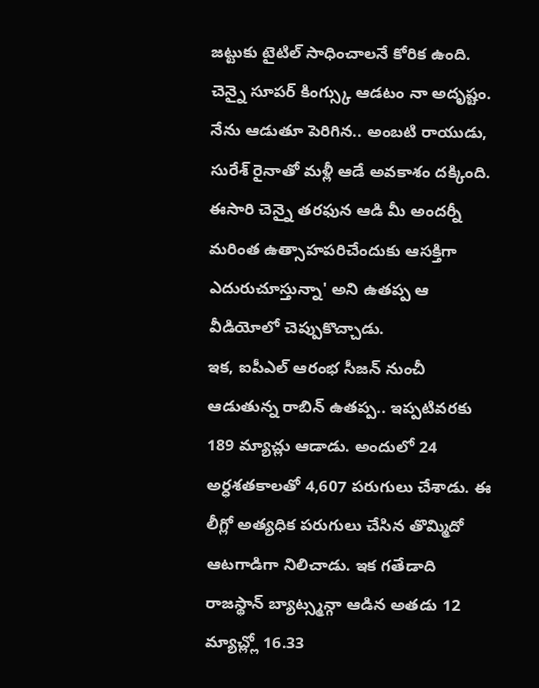జట్టుకు టైటిల్ సాధించాలనే కోరిక ఉంది. చెన్నై సూపర్ కింగ్స్కు ఆడటం నా అదృష్టం. నేను ఆడుతూ పెరిగిన.. అంబటి రాయుడు, సురేశ్ రైనాతో మళ్లీ ఆడే అవకాశం దక్కింది. ఈసారి చెన్నై తరఫున ఆడి మీ అందర్నీ మరింత ఉత్సాహపరిచేందుకు ఆసక్తిగా ఎదురుచూస్తున్నా' అని ఉతప్ప ఆ వీడియోలో చెప్పుకొచ్చాడు.
ఇక, ఐపీఎల్ ఆరంభ సీజన్ నుంచీ ఆడుతున్న రాబిన్ ఉతప్ప.. ఇప్పటివరకు 189 మ్యాచ్లు ఆడాడు. అందులో 24 అర్ధశతకాలతో 4,607 పరుగులు చేశాడు. ఈ లీగ్లో అత్యధిక పరుగులు చేసిన తొమ్మిదో ఆటగాడిగా నిలిచాడు. ఇక గతేడాది రాజస్థాన్ బ్యాట్స్మన్గా ఆడిన అతడు 12 మ్యాచ్ల్లో 16.33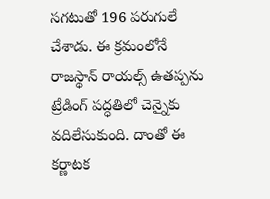సగటుతో 196 పరుగులే చేశాడు. ఈ క్రమంలోనే రాజస్థాన్ రాయల్స్ ఉతప్పను ట్రేడింగ్ పద్ధతిలో చెన్నైకు వదిలేసుకుంది. దాంతో ఈ కర్ణాటక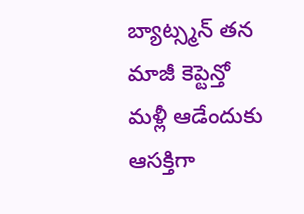బ్యాట్స్మన్ తన మాజీ కెప్టెన్తో మళ్లీ ఆడేందుకు ఆసక్తిగా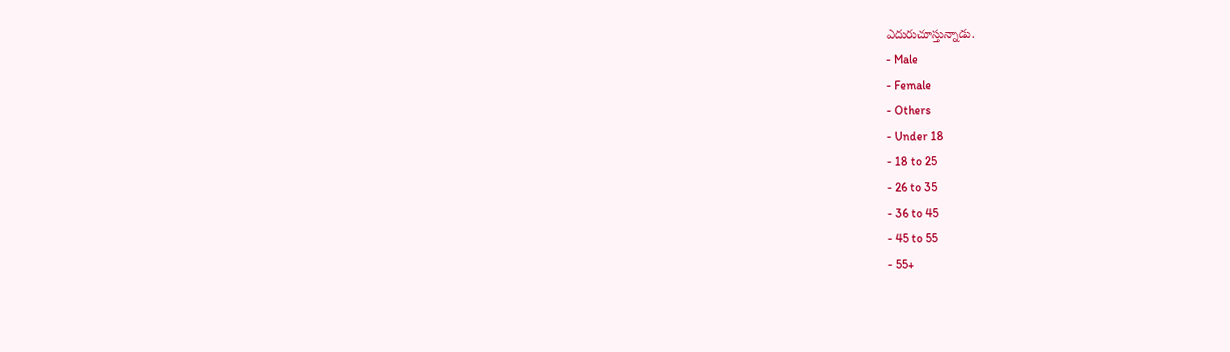ఎదురుచూస్తున్నాడు.
- Male
- Female
- Others
- Under 18
- 18 to 25
- 26 to 35
- 36 to 45
- 45 to 55
- 55+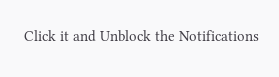Click it and Unblock the Notifications